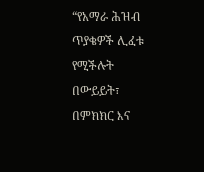“የአማራ ሕዝብ ጥያቄዎች ሊፈቱ የሚችሉት በውይይት፣ በምክክር እና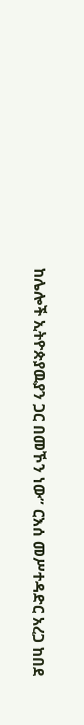ከሌሎች ኢትዮጵያዉያን ጋር በመኾን ነው” ርእሰ መሥተዳድር አረጋ ከበደ